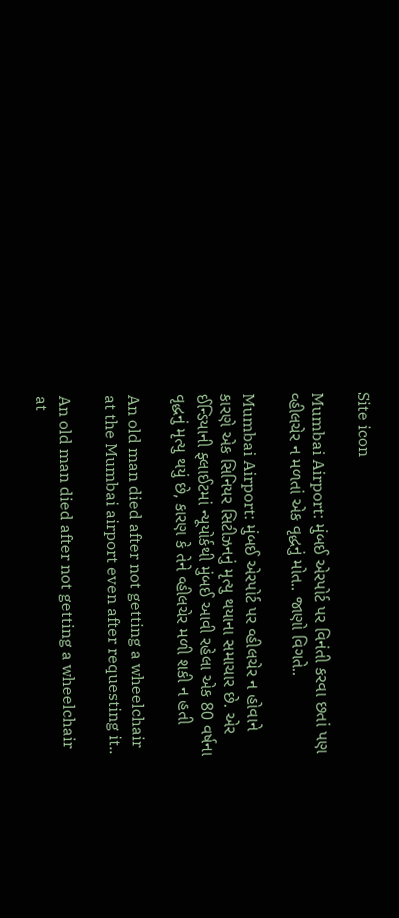Site icon

Mumbai Airport: મુંબઈ એરપોર્ટ પર વિનંતી કરવા છતાં પણ વ્હીલચેર ન મળતાં એક વૃદ્ધનું મોત.. જાણો વિગતે..

Mumbai Airport: મુંબઈ એરપોર્ટ પર વ્હીલચેર ન હોવાને કારણે એક સિનિયર સિટીઝનનું મૃત્યુ થયાના સમાચાર છે. એર ઈન્ડિયાની ફ્લાઈટમાં ન્યૂયોર્કથી મુંબઈ આવી રહેલા એક 80 વર્ષના વૃદ્ધનું મૃત્યુ થયું છે, કારણ કે તેને વ્હીલચેર મળી શકી ન હતી

An old man died after not getting a wheelchair at the Mumbai airport even after requesting it..

An old man died after not getting a wheelchair at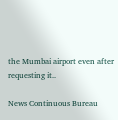the Mumbai airport even after requesting it..

News Continuous Bureau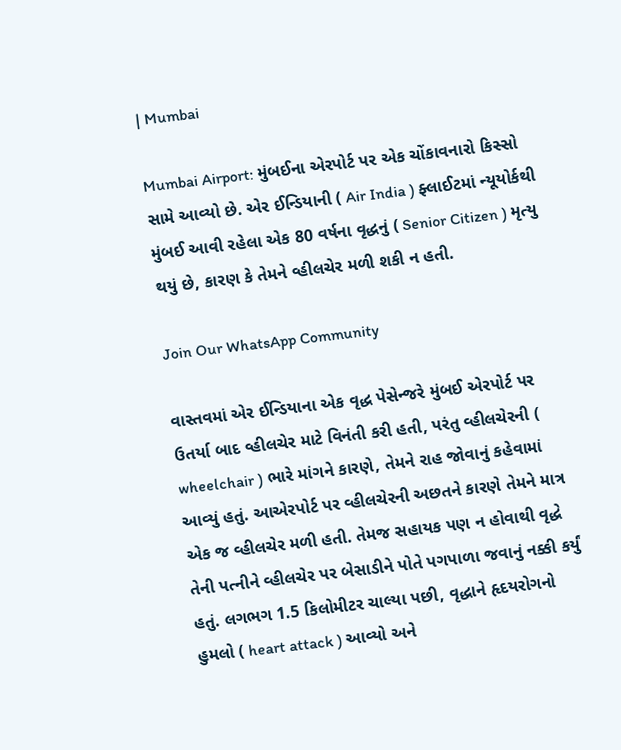| Mumbai

Mumbai Airport: મુંબઈના એરપોર્ટ પર એક ચોંકાવનારો કિસ્સો સામે આવ્યો છે. એર ઈન્ડિયાની ( Air India ) ફ્લાઈટમાં ન્યૂયોર્કથી મુંબઈ આવી રહેલા એક 80 વર્ષના વૃદ્ધનું ( Senior Citizen ) મૃત્યુ થયું છે, કારણ કે તેમને વ્હીલચેર મળી શકી ન હતી.

Join Our WhatsApp Community

વાસ્તવમાં એર ઈન્ડિયાના એક વૃદ્ધ પેસેન્જરે મુંબઈ એરપોર્ટ પર ઉતર્યા બાદ વ્હીલચેર માટે વિનંતી કરી હતી, પરંતુ વ્હીલચેરની ( wheelchair ) ભારે માંગને કારણે, તેમને રાહ જોવાનું કહેવામાં આવ્યું હતું. આએરપોર્ટ પર વ્હીલચેરની અછતને કારણે તેમને માત્ર એક જ વ્હીલચેર મળી હતી. તેમજ સહાયક પણ ન હોવાથી વૃદ્ધે તેની પત્નીને વ્હીલચેર પર બેસાડીને પોતે પગપાળા જવાનું નક્કી કર્યું હતું. લગભગ 1.5 કિલોમીટર ચાલ્યા પછી, વૃદ્ધાને હૃદયરોગનો હુમલો ( heart attack ) આવ્યો અને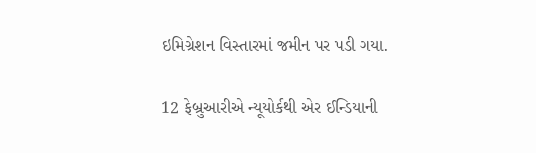ઇમિગ્રેશન વિસ્તારમાં જમીન પર પડી ગયા.

12 ફેબ્રુઆરીએ ન્યૂયોર્કથી એર ઈન્ડિયાની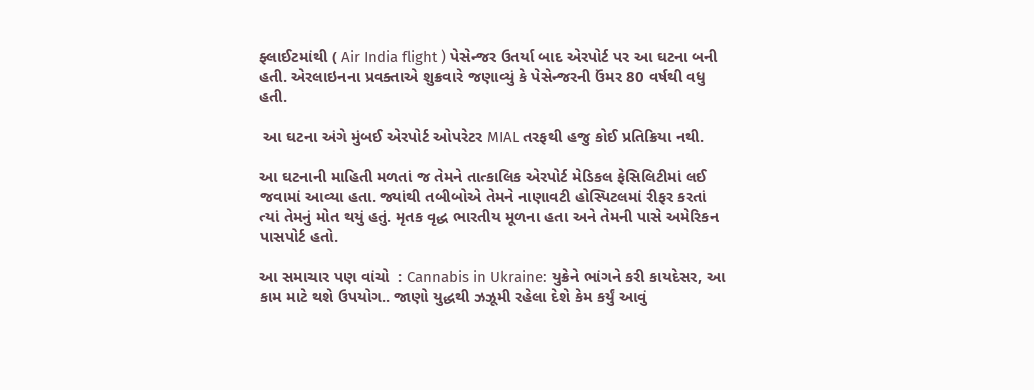ફ્લાઈટમાંથી ( Air India flight ) પેસેન્જર ઉતર્યા બાદ એરપોર્ટ પર આ ઘટના બની હતી. એરલાઇનના પ્રવક્તાએ શુક્રવારે જણાવ્યું કે પેસેન્જરની ઉંમર 80 વર્ષથી વધુ હતી.

 આ ઘટના અંગે મુંબઈ એરપોર્ટ ઓપરેટર MIAL તરફથી હજુ કોઈ પ્રતિક્રિયા નથી.

આ ઘટનાની માહિતી મળતાં જ તેમને તાત્કાલિક એરપોર્ટ મેડિકલ ફેસિલિટીમાં લઈ જવામાં આવ્યા હતા. જ્યાંથી તબીબોએ તેમને નાણાવટી હોસ્પિટલમાં રીફર કરતાં ત્યાં તેમનું મોત થયું હતું. મૃતક વૃદ્ધ ભારતીય મૂળના હતા અને તેમની પાસે અમેરિકન પાસપોર્ટ હતો.

આ સમાચાર પણ વાંચો  : Cannabis in Ukraine: યુક્રેને ભાંગને કરી કાયદેસર, આ કામ માટે થશે ઉપયોગ.. જાણો યુદ્ધથી ઝઝૂમી રહેલા દેશે કેમ કર્યું આવું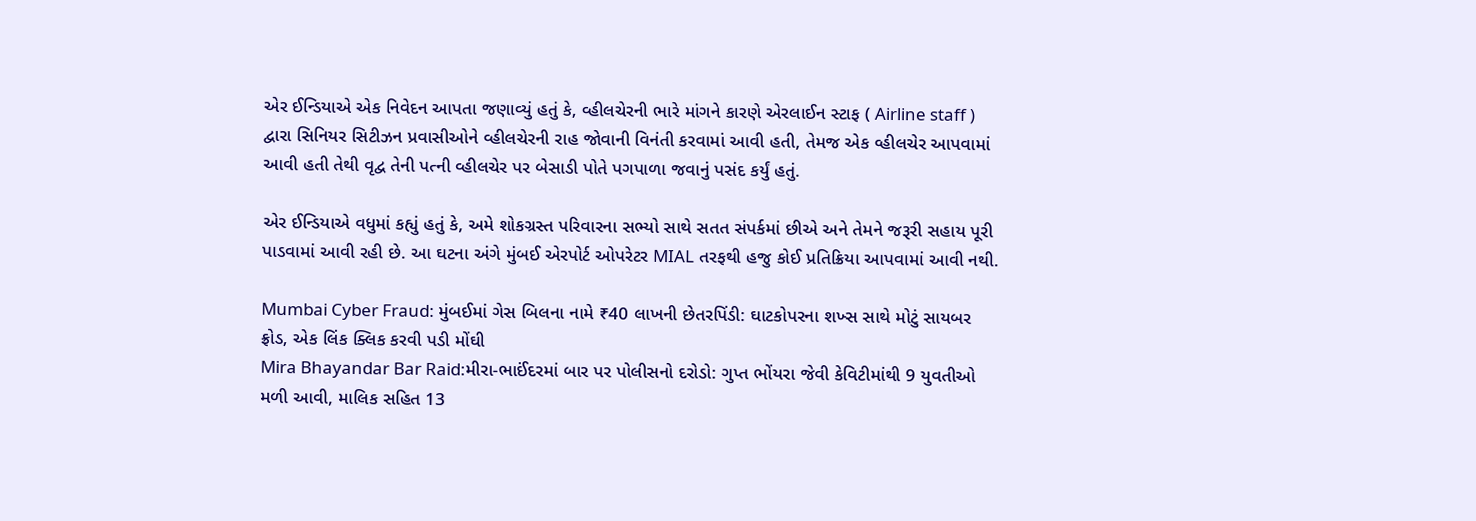એર ઈન્ડિયાએ એક નિવેદન આપતા જણાવ્યું હતું કે, વ્હીલચેરની ભારે માંગને કારણે એરલાઈન સ્ટાફ ( Airline staff ) દ્વારા સિનિયર સિટીઝન પ્રવાસીઓને વ્હીલચેરની રાહ જોવાની વિનંતી કરવામાં આવી હતી, તેમજ એક વ્હીલચેર આપવામાં આવી હતી તેથી વૃદ્વ તેની પત્ની વ્હીલચેર પર બેસાડી પોતે પગપાળા જવાનું પસંદ કર્યું હતું.

એર ઈન્ડિયાએ વધુમાં કહ્યું હતું કે, અમે શોકગ્રસ્ત પરિવારના સભ્યો સાથે સતત સંપર્કમાં છીએ અને તેમને જરૂરી સહાય પૂરી પાડવામાં આવી રહી છે. આ ઘટના અંગે મુંબઈ એરપોર્ટ ઓપરેટર MIAL તરફથી હજુ કોઈ પ્રતિક્રિયા આપવામાં આવી નથી.

Mumbai Cyber Fraud: મુંબઈમાં ગેસ બિલના નામે ₹40 લાખની છેતરપિંડી: ઘાટકોપરના શખ્સ સાથે મોટું સાયબર ફ્રોડ, એક લિંક ક્લિક કરવી પડી મોંઘી
Mira Bhayandar Bar Raid:મીરા-ભાઈંદરમાં બાર પર પોલીસનો દરોડો: ગુપ્ત ભોંયરા જેવી કેવિટીમાંથી 9 યુવતીઓ મળી આવી, માલિક સહિત 13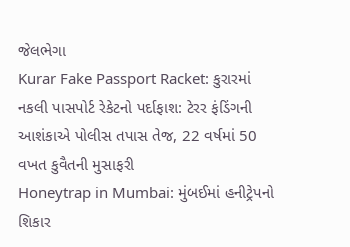જેલભેગા
Kurar Fake Passport Racket: કુરારમાં નકલી પાસપોર્ટ રેકેટનો પર્દાફાશ: ટેરર ફંડિંગની આશંકાએ પોલીસ તપાસ તેજ, 22 વર્ષમાં 50 વખત કુવૈતની મુસાફરી
Honeytrap in Mumbai: મુંબઈમાં હનીટ્રેપનો શિકાર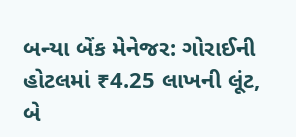બન્યા બેંક મેનેજર: ગોરાઈની હોટલમાં ₹4.25 લાખની લૂંટ, બે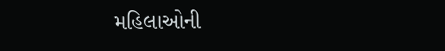મહિલાઓની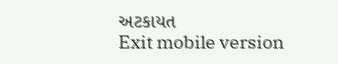અટકાયત
Exit mobile version